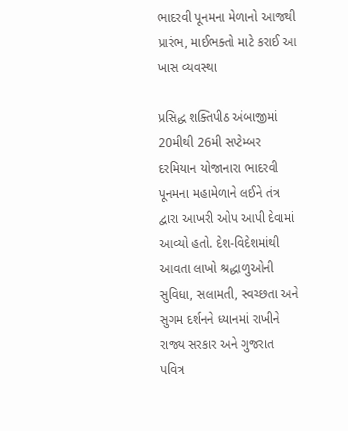ભાદરવી પૂનમના મેળાનો આજથી પ્રારંભ, માઈભક્તો માટે કરાઈ આ ખાસ વ્યવસ્થા

પ્રસિદ્ધ શક્તિપીઠ અંબાજીમાં 20મીથી 26મી સપ્ટેમ્બર દરમિયાન યોજાનારા ભાદરવી પૂનમના મહામેળાને લઈને તંત્ર દ્વારા આખરી ઓપ આપી દેવામાં આવ્યો હતો. દેશ-વિદેશમાંથી આવતા લાખો શ્રદ્ધાળુઓની સુવિધા, સલામતી, સ્વચ્છતા અને સુગમ દર્શનને ધ્યાનમાં રાખીને રાજ્ય સરકાર અને ગુજરાત પવિત્ર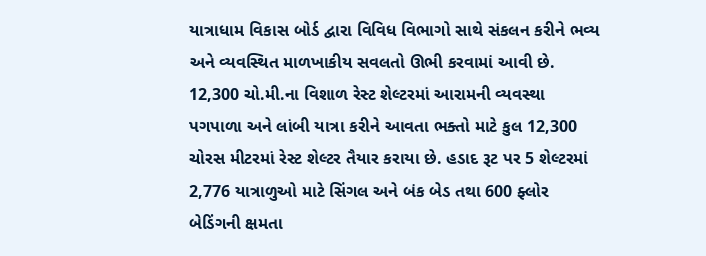યાત્રાધામ વિકાસ બોર્ડ દ્વારા વિવિધ વિભાગો સાથે સંકલન કરીને ભવ્ય અને વ્યવસ્થિત માળખાકીય સવલતો ઊભી કરવામાં આવી છે.
12,300 ચો.મી.ના વિશાળ રેસ્ટ શેલ્ટરમાં આરામની વ્યવસ્થા
પગપાળા અને લાંબી યાત્રા કરીને આવતા ભક્તો માટે કુલ 12,300 ચોરસ મીટરમાં રેસ્ટ શેલ્ટર તૈયાર કરાયા છે. હડાદ રૂટ પર 5 શેલ્ટરમાં 2,776 યાત્રાળુઓ માટે સિંગલ અને બંક બેડ તથા 600 ફ્લોર બેડિંગની ક્ષમતા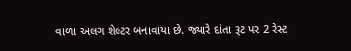વાળા અલગ શેલ્ટર બનાવાયા છે. જ્યારે દાંતા રૂટ પર 2 રેસ્ટ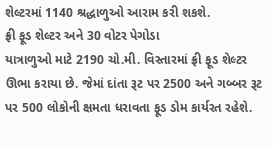શેલ્ટરમાં 1140 શ્રદ્ધાળુઓ આરામ કરી શકશે.
ફ્રી ફૂડ શેલ્ટર અને 30 વોટર પેગોડા
યાત્રાળુઓ માટે 2190 ચો.મી. વિસ્તારમાં ફ્રી ફૂડ શેલ્ટર ઊભા કરાયા છે. જેમાં દાંતા રૂટ પર 2500 અને ગબ્બર રૂટ પર 500 લોકોની ક્ષમતા ધરાવતા ફૂડ ડોમ કાર્યરત રહેશે.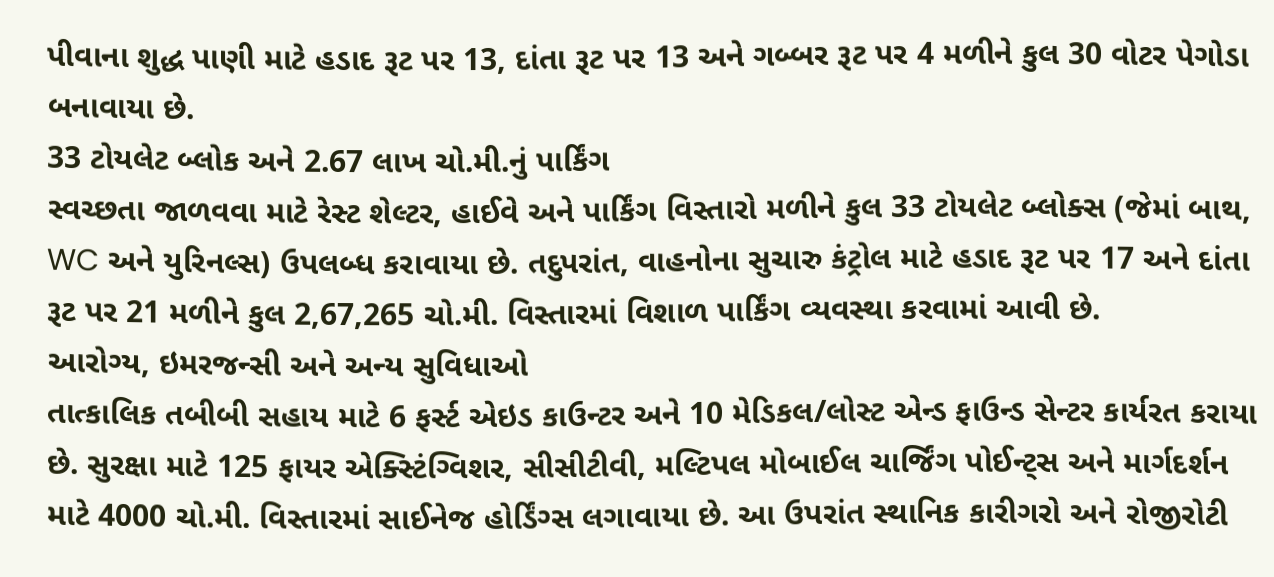પીવાના શુદ્ધ પાણી માટે હડાદ રૂટ પર 13, દાંતા રૂટ પર 13 અને ગબ્બર રૂટ પર 4 મળીને કુલ 30 વોટર પેગોડા બનાવાયા છે.
33 ટોયલેટ બ્લોક અને 2.67 લાખ ચો.મી.નું પાર્કિંગ
સ્વચ્છતા જાળવવા માટે રેસ્ટ શેલ્ટર, હાઈવે અને પાર્કિંગ વિસ્તારો મળીને કુલ 33 ટોયલેટ બ્લોક્સ (જેમાં બાથ, WC અને યુરિનલ્સ) ઉપલબ્ધ કરાવાયા છે. તદુપરાંત, વાહનોના સુચારુ કંટ્રોલ માટે હડાદ રૂટ પર 17 અને દાંતા રૂટ પર 21 મળીને કુલ 2,67,265 ચો.મી. વિસ્તારમાં વિશાળ પાર્કિંગ વ્યવસ્થા કરવામાં આવી છે.
આરોગ્ય, ઇમરજન્સી અને અન્ય સુવિધાઓ
તાત્કાલિક તબીબી સહાય માટે 6 ફર્સ્ટ એઇડ કાઉન્ટર અને 10 મેડિકલ/લોસ્ટ એન્ડ ફાઉન્ડ સેન્ટર કાર્યરત કરાયા છે. સુરક્ષા માટે 125 ફાયર એક્સ્ટિંગ્વિશર, સીસીટીવી, મલ્ટિપલ મોબાઈલ ચાર્જિંગ પોઈન્ટ્સ અને માર્ગદર્શન માટે 4000 ચો.મી. વિસ્તારમાં સાઈનેજ હોર્ડિંગ્સ લગાવાયા છે. આ ઉપરાંત સ્થાનિક કારીગરો અને રોજીરોટી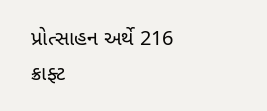પ્રોત્સાહન અર્થે 216 ક્રાફ્ટ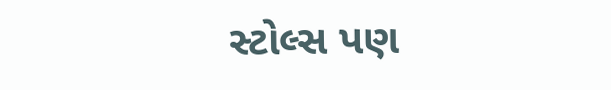સ્ટોલ્સ પણ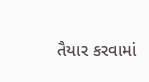તૈયાર કરવામાં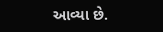આવ્યા છે.